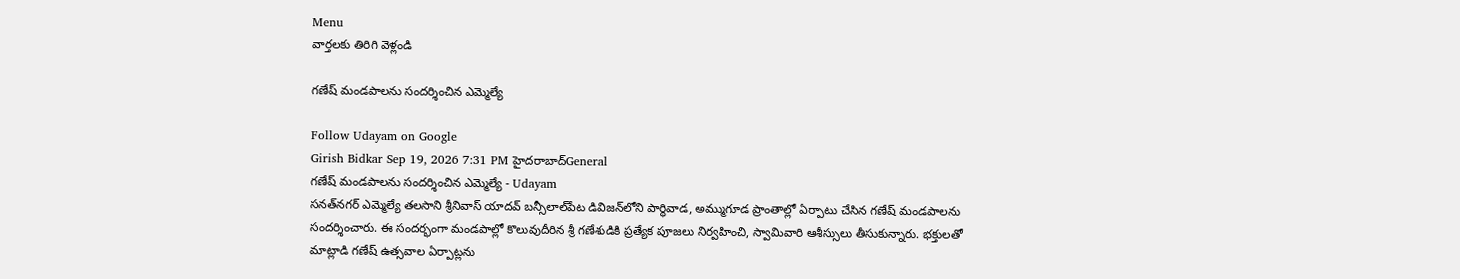Menu
వార్తలకు తిరిగి వెళ్లండి

గణేష్ మండపాలను సందర్శించిన ఎమ్మెల్యే

Follow Udayam on Google
Girish Bidkar Sep 19, 2026 7:31 PM హైదరాబాద్General
గణేష్ మండపాలను సందర్శించిన ఎమ్మెల్యే - Udayam
సనత్‌నగర్ ఎమ్మెల్యే తలసాని శ్రీనివాస్ యాదవ్ బన్సీలాల్‌పేట డివిజన్‌లోని పార్థివాడ, అమ్ముగూడ ప్రాంతాల్లో ఏర్పాటు చేసిన గణేష్ మండపాలను సందర్శించారు. ఈ సందర్భంగా మండపాల్లో కొలువుదీరిన శ్రీ గణేశుడికి ప్రత్యేక పూజలు నిర్వహించి, స్వామివారి ఆశీస్సులు తీసుకున్నారు. భక్తులతో మాట్లాడి గణేష్ ఉత్సవాల ఏర్పాట్లను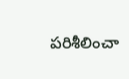పరిశీలించా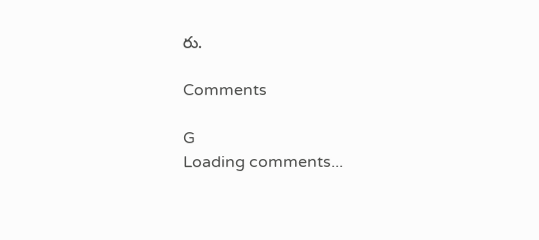రు.

Comments

G
Loading comments...